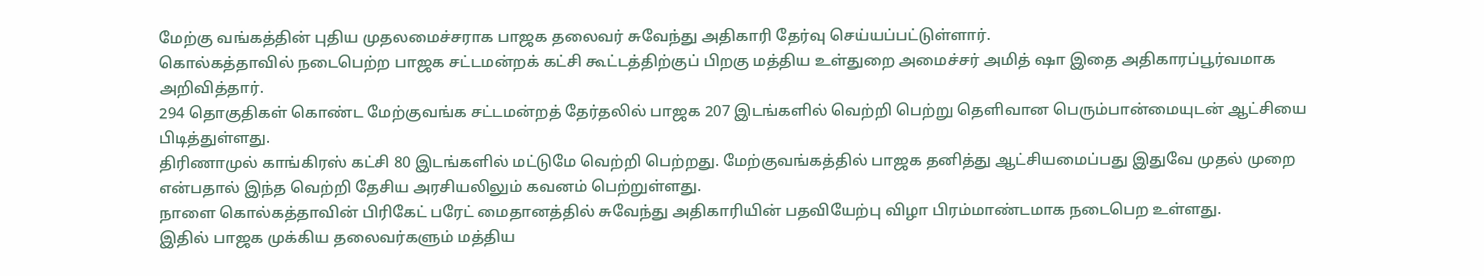மேற்கு வங்கத்தின் புதிய முதலமைச்சராக பாஜக தலைவர் சுவேந்து அதிகாரி தேர்வு செய்யப்பட்டுள்ளார்.
கொல்கத்தாவில் நடைபெற்ற பாஜக சட்டமன்றக் கட்சி கூட்டத்திற்குப் பிறகு மத்திய உள்துறை அமைச்சர் அமித் ஷா இதை அதிகாரப்பூர்வமாக அறிவித்தார்.
294 தொகுதிகள் கொண்ட மேற்குவங்க சட்டமன்றத் தேர்தலில் பாஜக 207 இடங்களில் வெற்றி பெற்று தெளிவான பெரும்பான்மையுடன் ஆட்சியை பிடித்துள்ளது.
திரிணாமுல் காங்கிரஸ் கட்சி 80 இடங்களில் மட்டுமே வெற்றி பெற்றது. மேற்குவங்கத்தில் பாஜக தனித்து ஆட்சியமைப்பது இதுவே முதல் முறை என்பதால் இந்த வெற்றி தேசிய அரசியலிலும் கவனம் பெற்றுள்ளது.
நாளை கொல்கத்தாவின் பிரிகேட் பரேட் மைதானத்தில் சுவேந்து அதிகாரியின் பதவியேற்பு விழா பிரம்மாண்டமாக நடைபெற உள்ளது.
இதில் பாஜக முக்கிய தலைவர்களும் மத்திய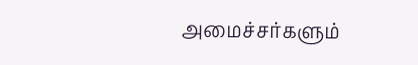அமைச்சர்களும்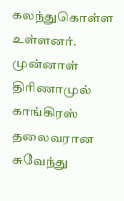கலந்துகொள்ள உள்ளனர்.
முன்னாள் திரிணாமுல் காங்கிரஸ் தலைவரான சுவேந்து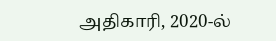அதிகாரி, 2020-ல்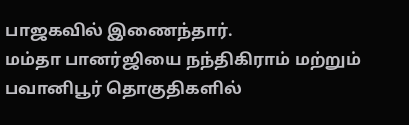பாஜகவில் இணைந்தார்.
மம்தா பானர்ஜியை நந்திகிராம் மற்றும் பவானிபூர் தொகுதிகளில்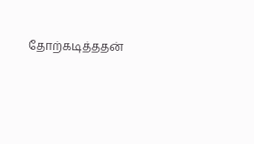தோற்கடித்ததன்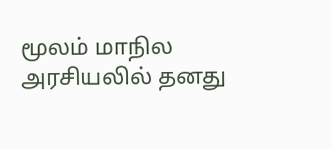மூலம் மாநில அரசியலில் தனது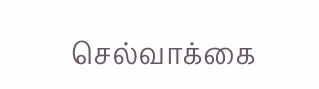செல்வாக்கை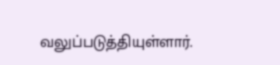வலுப்படுத்தியுள்ளார்.